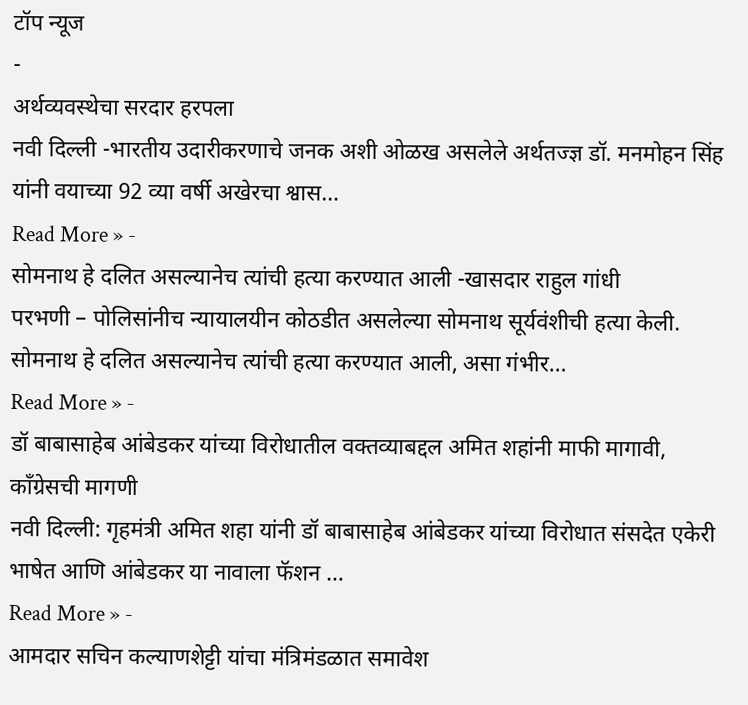टॉप न्यूज
-
अर्थव्यवस्थेचा सरदार हरपला
नवी दिल्ली -भारतीय उदारीकरणाचे जनक अशी ओळख असलेले अर्थतज्ज्ञ डॉ. मनमोहन सिंह यांनी वयाच्या 92 व्या वर्षी अखेरचा श्वास…
Read More » -
सोमनाथ हे दलित असल्यानेच त्यांची हत्या करण्यात आली -खासदार राहुल गांधी
परभणी – पोलिसांनीच न्यायालयीन कोठडीत असलेल्या सोमनाथ सूर्यवंशीची हत्या केली. सोमनाथ हे दलित असल्यानेच त्यांची हत्या करण्यात आली, असा गंभीर…
Read More » -
डॉ बाबासाहेब आंबेडकर यांच्या विरोधातील वक्तव्याबद्दल अमित शहांनी माफी मागावी, काँग्रेसची मागणी
नवी दिल्ली: गृहमंत्री अमित शहा यांनी डॉ बाबासाहेब आंबेडकर यांच्या विरोधात संसदेत एकेरी भाषेत आणि आंबेडकर या नावाला फॅशन …
Read More » -
आमदार सचिन कल्याणशेट्टी यांचा मंत्रिमंडळात समावेश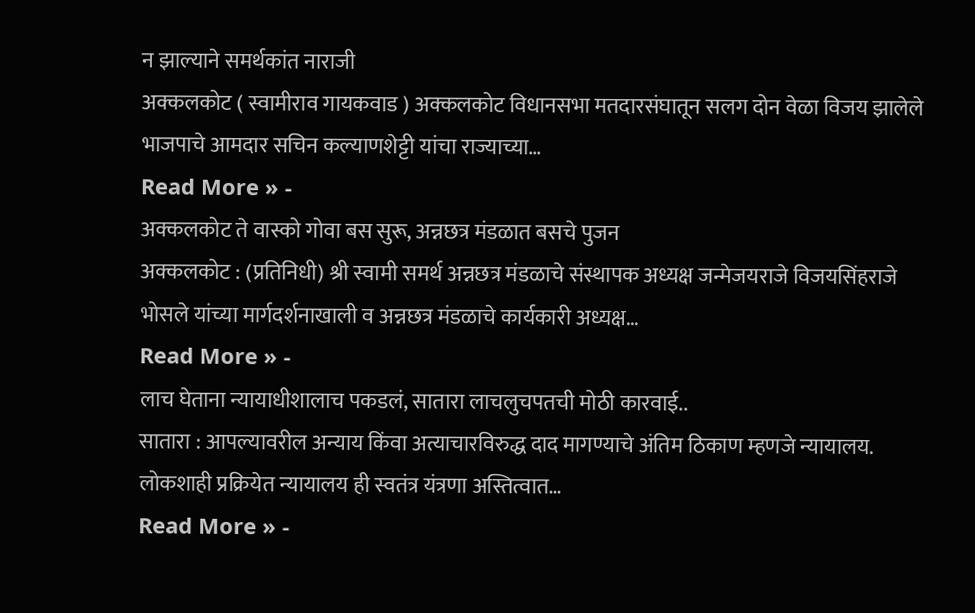न झाल्याने समर्थकांत नाराजी
अक्कलकोट ( स्वामीराव गायकवाड ) अक्कलकोट विधानसभा मतदारसंघातून सलग दोन वेळा विजय झालेले भाजपाचे आमदार सचिन कल्याणशेट्टी यांचा राज्याच्या…
Read More » -
अक्कलकोट ते वास्को गोवा बस सुरू, अन्नछत्र मंडळात बसचे पुजन
अक्कलकोट : (प्रतिनिधी) श्री स्वामी समर्थ अन्नछत्र मंडळाचे संस्थापक अध्यक्ष जन्मेजयराजे विजयसिंहराजे भोसले यांच्या मार्गदर्शनाखाली व अन्नछत्र मंडळाचे कार्यकारी अध्यक्ष…
Read More » -
लाच घेताना न्यायाधीशालाच पकडलं, सातारा लाचलुचपतची मोठी कारवाई..
सातारा : आपल्यावरील अन्याय किंवा अत्याचारविरुद्ध दाद मागण्याचे अंतिम ठिकाण म्हणजे न्यायालय. लोकशाही प्रक्रियेत न्यायालय ही स्वतंत्र यंत्रणा अस्तित्वात…
Read More » -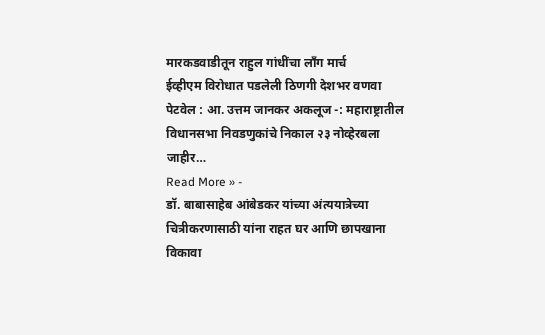मारकडवाडीतून राहुल गांधींचा लाँग मार्च
ईव्हीएम विरोधात पडलेली ठिणगी देशभर वणवा पेटवेल : आ. उत्तम जानकर अकलूज -: महाराष्ट्रातील विधानसभा निवडणुकांचे निकाल २३ नोव्हेरबला जाहीर…
Read More » -
डॉ. बाबासाहेब आंबेडकर यांच्या अंत्ययात्रेच्या चित्रीकरणासाठी यांना राहत घर आणि छापखाना विकावा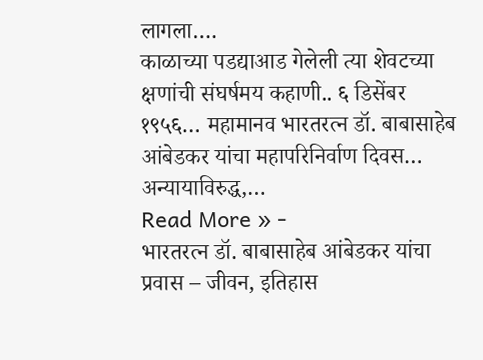लागला….
काळाच्या पडद्याआड गेलेली त्या शेवटच्या क्षणांची संघर्षमय कहाणी.. ६ डिसेंबर १९५६… महामानव भारतरत्न डॉ. बाबासाहेब आंबेडकर यांचा महापरिनिर्वाण दिवस… अन्यायाविरुद्ध,…
Read More » -
भारतरत्न डॉ. बाबासाहेब आंबेडकर यांचा प्रवास – जीवन, इतिहास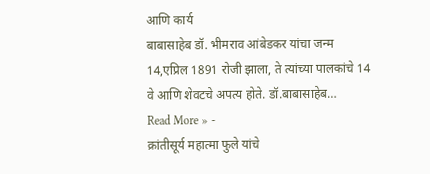आणि कार्य
बाबासाहेब डॉ. भीमराव आंबेडकर यांचा जन्म 14,एप्रिल 1891 रोजी झाला, ते त्यांच्या पालकांचे 14 वे आणि शेवटचे अपत्य होते. डॉ.बाबासाहेब…
Read More » -
क्रांतीसूर्य महात्मा फुले यांचे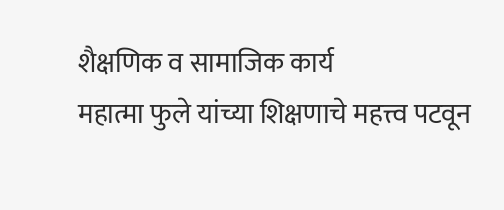शैक्षणिक व सामाजिक कार्य
महात्मा फुले यांच्या शिक्षणाचे महत्त्व पटवून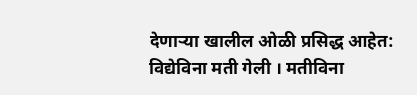देणाऱ्या खालील ओळी प्रसिद्ध आहेत: विद्येविना मती गेली । मतीविना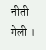नीती गेली ।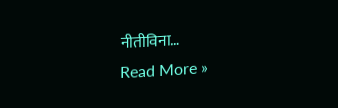नीतीविना…
Read More »